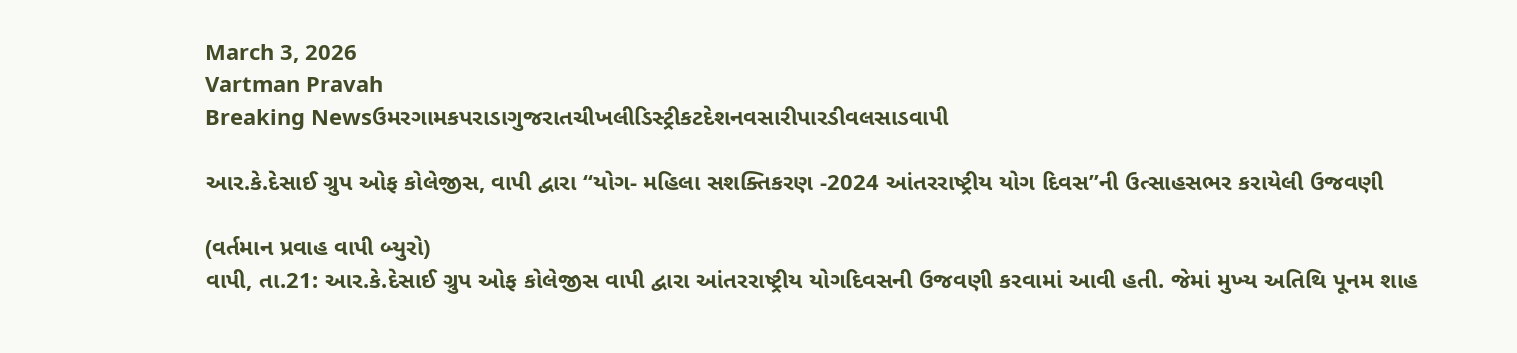March 3, 2026
Vartman Pravah
Breaking Newsઉમરગામકપરાડાગુજરાતચીખલીડિસ્ટ્રીકટદેશનવસારીપારડીવલસાડવાપી

આર.કે.દેસાઈ ગ્રુપ ઓફ કોલેજીસ, વાપી દ્વારા ‘‘યોગ- મહિલા સશક્‍તિકરણ -2024 આંતરરાષ્‍ટ્રીય યોગ દિવસ”ની ઉત્‍સાહસભર કરાયેલી ઉજવણી

(વર્તમાન પ્રવાહ વાપી બ્‍યુરો)
વાપી, તા.21: આર.કે.દેસાઈ ગ્રુપ ઓફ કોલેજીસ વાપી દ્વારા આંતરરાષ્‍ટ્રીય યોગદિવસની ઉજવણી કરવામાં આવી હતી. જેમાં મુખ્‍ય અતિથિ પૂનમ શાહ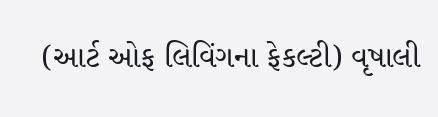(આર્ટ ઓફ લિવિંગના ફેકલ્‍ટી) વૃષાલી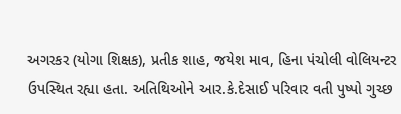અગરકર (યોગા શિક્ષક), પ્રતીક શાહ, જયેશ માવ, હિના પંચોલી વોલિયન્‍ટર ઉપસ્‍થિત રહ્યા હતા. અતિથિઓને આર.કે.દેસાઈ પરિવાર વતી પુષ્‍પો ગુચ્‍છ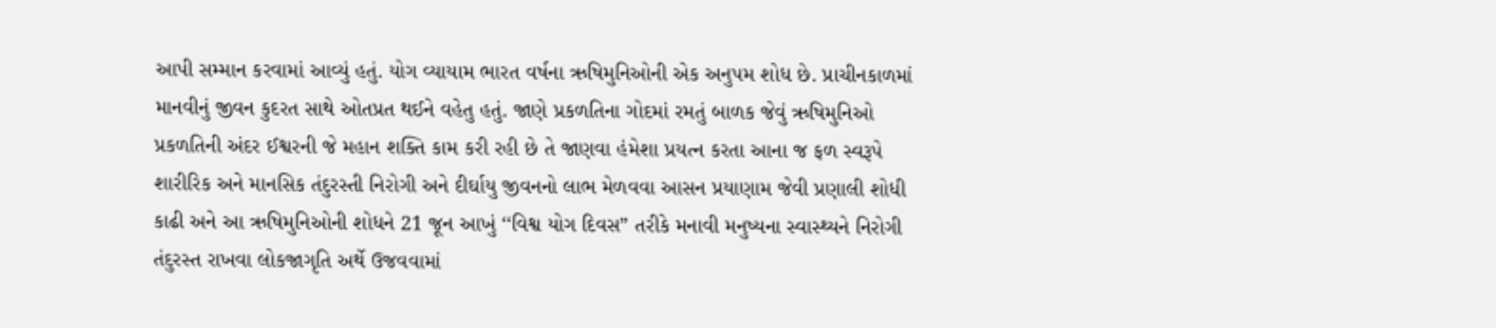આપી સમ્‍માન કરવામાં આવ્‍યું હતું. યોગ વ્‍યાયામ ભારત વર્ષના ઋષિમુનિઓની એક અનુપમ શોધ છે. પ્રાચીનકાળમાં માનવીનું જીવન કુદરત સાથે ઓતપ્રત થઈને વહેતુ હતું. જાણે પ્રકળતિના ગોદમાં રમતું બાળક જેવું ઋષિમુનિઓ પ્રકળતિની અંદર ઈશ્વરની જે મહાન શક્‍તિ કામ કરી રહી છે તે જાણવા હંમેશા પ્રયત્‍ન કરતા આના જ ફળ સ્‍વરૂપે શારીરિક અને માનસિક તંદુરસ્‍તી નિરોગી અને દીર્ઘાયુ જીવનનો લાભ મેળવવા આસન પ્રયાણામ જેવી પ્રણાલી શોધી કાઢી અને આ ઋષિમુનિઓની શોધને 21 જૂન આખું ‘‘વિશ્વ યોગ દિવસ” તરીકે મનાવી મનુષ્‍યના સ્‍વાસ્‍થ્‍યને નિરોગી તંદુરસ્‍ત રાખવા લોકજાગૃતિ અર્થે ઉજવવામાં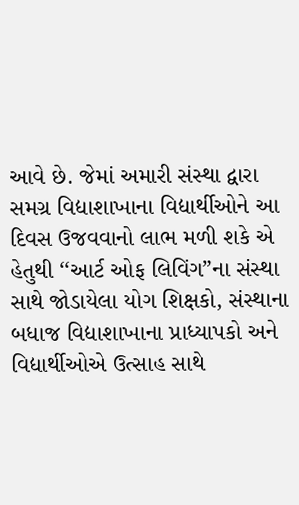આવે છે. જેમાં અમારી સંસ્‍થા દ્વારા સમગ્ર વિદ્યાશાખાના વિદ્યાર્થીઓને આ દિવસ ઉજવવાનો લાભ મળી શકે એ હેતુથી ‘‘આર્ટ ઓફ લિવિંગ”ના સંસ્‍થા સાથે જોડાયેલા યોગ શિક્ષકો, સંસ્‍થાના બધાજ વિદ્યાશાખાના પ્રાધ્‍યાપકો અને વિદ્યાર્થીઓએ ઉત્‍સાહ સાથે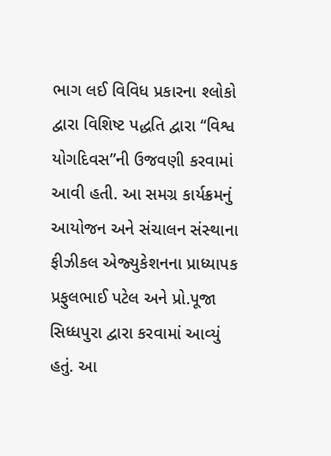ભાગ લઈ વિવિધ પ્રકારના શ્‍લોકો દ્વારા વિશિષ્ટ પદ્ધતિ દ્વારા ‘‘વિશ્વ યોગદિવસ”ની ઉજવણી કરવામાં આવી હતી. આ સમગ્ર કાર્યક્રમનું આયોજન અને સંચાલન સંસ્‍થાના ફીઝીકલ એજ્‍યુકેશનના પ્રાધ્‍યાપક પ્રફુલભાઈ પટેલ અને પ્રો.પૂજા સિધ્‍ધપુરા દ્વારા કરવામાં આવ્‍યું હતું. આ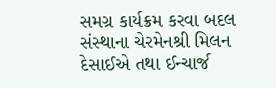સમગ્ર કાર્યક્રમ કરવા બદલ સંસ્‍થાના ચેરમેનશ્રી મિલન દેસાઈએ તથા ઈન્‍ચાર્જ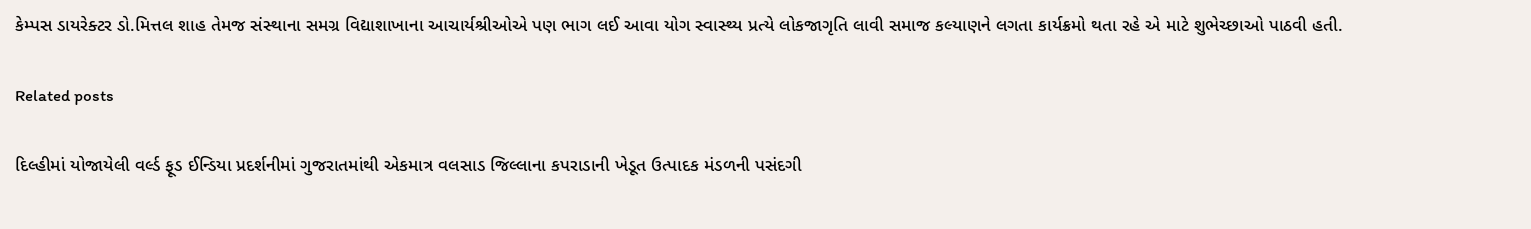કેમ્‍પસ ડાયરેક્‍ટર ડો.મિત્તલ શાહ તેમજ સંસ્‍થાના સમગ્ર વિદ્યાશાખાના આચાર્યશ્રીઓએ પણ ભાગ લઈ આવા યોગ સ્‍વાસ્‍થ્‍ય પ્રત્‍યે લોકજાગૃતિ લાવી સમાજ કલ્‍યાણને લગતા કાર્યક્રમો થતા રહે એ માટે શુભેચ્‍છાઓ પાઠવી હતી.

Related posts

દિલ્‍હીમાં યોજાયેલી વર્લ્‍ડ ફૂડ ઈન્‍ડિયા પ્રદર્શનીમાં ગુજરાતમાંથી એકમાત્ર વલસાડ જિલ્લાના કપરાડાની ખેડૂત ઉત્‍પાદક મંડળની પસંદગી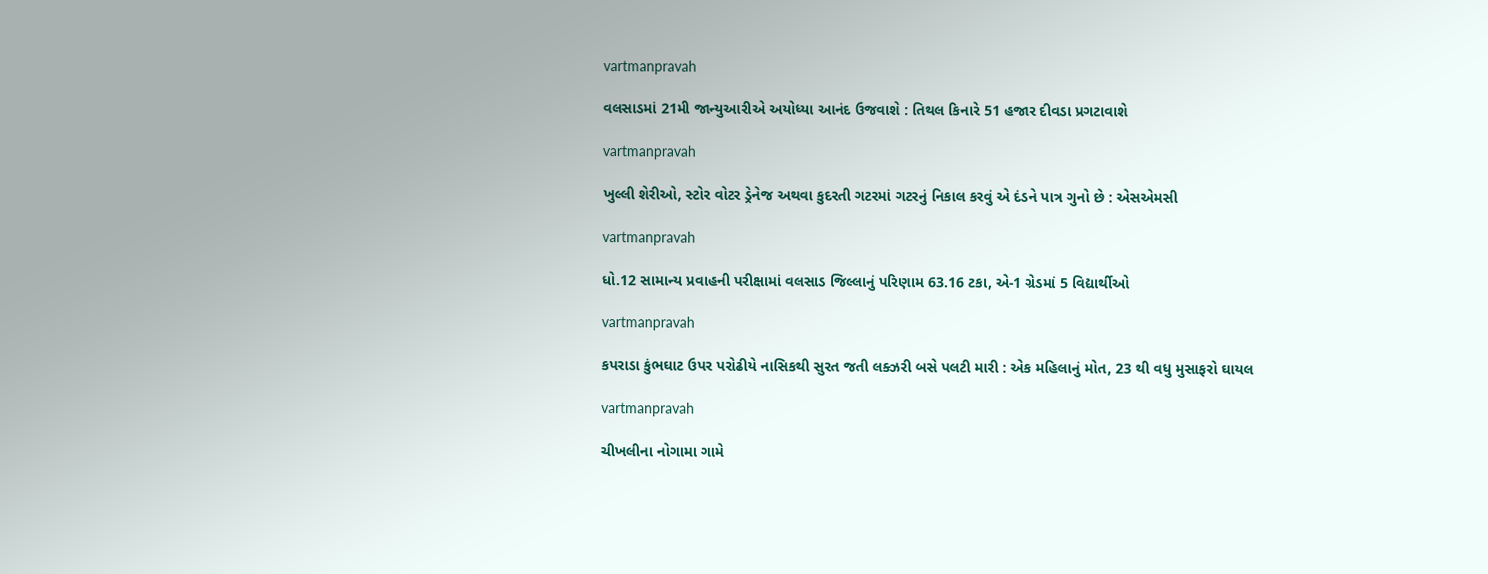vartmanpravah

વલસાડમાં 21મી જાન્‍યુઆરીએ અયોધ્‍યા આનંદ ઉજવાશે : તિથલ કિનારે 51 હજાર દીવડા પ્રગટાવાશે

vartmanpravah

ખુલ્લી શેરીઓ, સ્‍ટોર વોટર ડ્રેનેજ અથવા કુદરતી ગટરમાં ગટરનું નિકાલ કરવું એ દંડને પાત્ર ગુનો છે : એસએમસી

vartmanpravah

ધો.12 સામાન્‍ય પ્રવાહની પરીક્ષામાં વલસાડ જિલ્લાનું પરિણામ 63.16 ટકા, એ-1 ગ્રેડમાં 5 વિદ્યાર્થીઓ

vartmanpravah

કપરાડા કુંભઘાટ ઉપર પરોઢીયે નાસિકથી સુરત જતી લક્‍ઝરી બસે પલટી મારી : એક મહિલાનું મોત, 23 થી વધુ મુસાફરો ઘાયલ

vartmanpravah

ચીખલીના નોગામા ગામે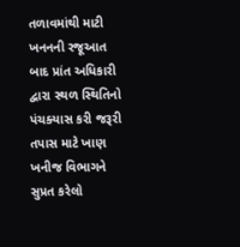તળાવમાંથી માટી ખનનની રજૂઆત બાદ પ્રાંત અધિકારી દ્વારા સ્‍થળ સ્‍થિતિનો પંચક્‍યાસ કરી જરૂરી તપાસ માટે ખાણ ખનીજ વિભાગને સુપ્રત કરેલો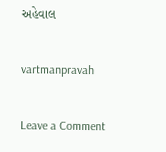અહેવાલ

vartmanpravah

Leave a Comment